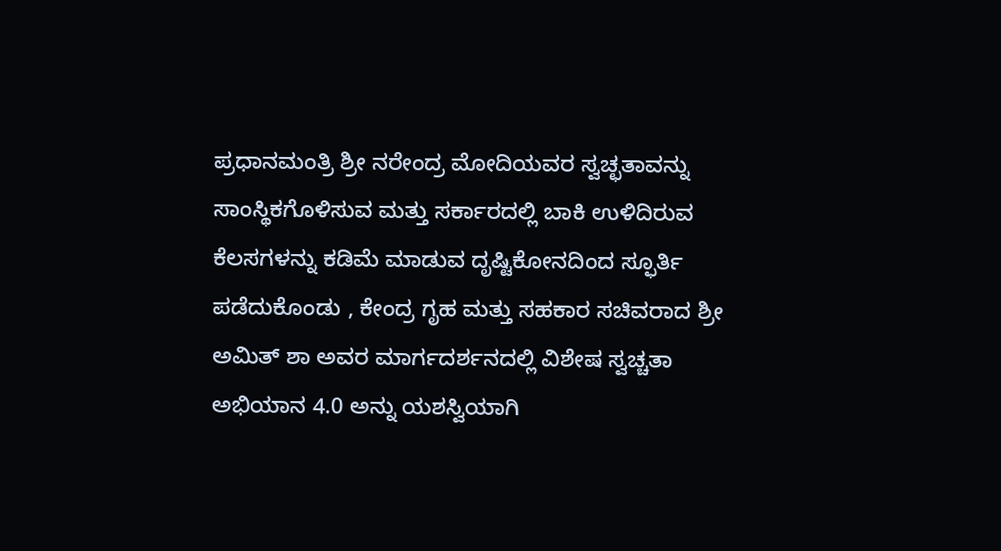ಪ್ರಧಾನಮಂತ್ರಿ ಶ್ರೀ ನರೇಂದ್ರ ಮೋದಿಯವರ ಸ್ವಚ್ಛತಾವನ್ನು ಸಾಂಸ್ಥಿಕಗೊಳಿಸುವ ಮತ್ತು ಸರ್ಕಾರದಲ್ಲಿ ಬಾಕಿ ಉಳಿದಿರುವ ಕೆಲಸಗಳನ್ನು ಕಡಿಮೆ ಮಾಡುವ ದೃಷ್ಟಿಕೋನದಿಂದ ಸ್ಫೂರ್ತಿ ಪಡೆದುಕೊಂಡು , ಕೇಂದ್ರ ಗೃಹ ಮತ್ತು ಸಹಕಾರ ಸಚಿವರಾದ ಶ್ರೀ ಅಮಿತ್ ಶಾ ಅವರ ಮಾರ್ಗದರ್ಶನದಲ್ಲಿ ವಿಶೇಷ ಸ್ವಚ್ಚತಾ ಅಭಿಯಾನ 4.0 ಅನ್ನು ಯಶಸ್ವಿಯಾಗಿ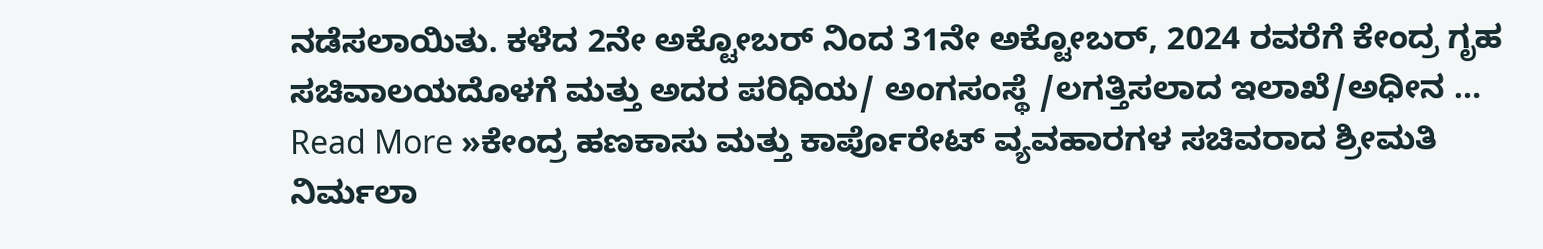ನಡೆಸಲಾಯಿತು. ಕಳೆದ 2ನೇ ಅಕ್ಟೋಬರ್ ನಿಂದ 31ನೇ ಅಕ್ಟೋಬರ್, 2024 ರವರೆಗೆ ಕೇಂದ್ರ ಗೃಹ ಸಚಿವಾಲಯದೊಳಗೆ ಮತ್ತು ಅದರ ಪರಿಧಿಯ/ ಅಂಗಸಂಸ್ಥೆ /ಲಗತ್ತಿಸಲಾದ ಇಲಾಖೆ/ಅಧೀನ …
Read More »ಕೇಂದ್ರ ಹಣಕಾಸು ಮತ್ತು ಕಾರ್ಪೊರೇಟ್ ವ್ಯವಹಾರಗಳ ಸಚಿವರಾದ ಶ್ರೀಮತಿ ನಿರ್ಮಲಾ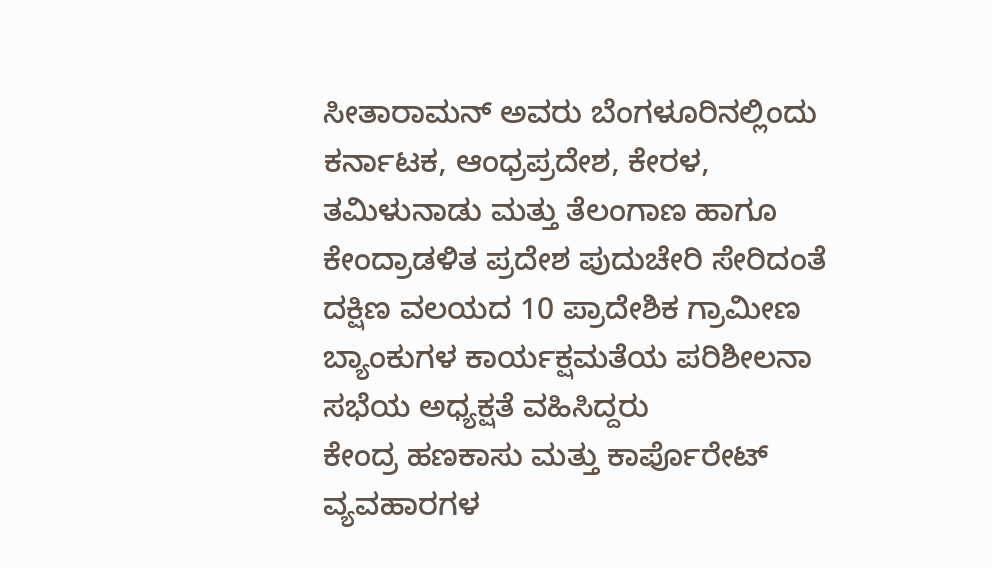ಸೀತಾರಾಮನ್ ಅವರು ಬೆಂಗಳೂರಿನಲ್ಲಿಂದು ಕರ್ನಾಟಕ, ಆಂಧ್ರಪ್ರದೇಶ, ಕೇರಳ, ತಮಿಳುನಾಡು ಮತ್ತು ತೆಲಂಗಾಣ ಹಾಗೂ ಕೇಂದ್ರಾಡಳಿತ ಪ್ರದೇಶ ಪುದುಚೇರಿ ಸೇರಿದಂತೆ ದಕ್ಷಿಣ ವಲಯದ 10 ಪ್ರಾದೇಶಿಕ ಗ್ರಾಮೀಣ ಬ್ಯಾಂಕುಗಳ ಕಾರ್ಯಕ್ಷಮತೆಯ ಪರಿಶೀಲನಾ ಸಭೆಯ ಅಧ್ಯಕ್ಷತೆ ವಹಿಸಿದ್ದರು
ಕೇಂದ್ರ ಹಣಕಾಸು ಮತ್ತು ಕಾರ್ಪೊರೇಟ್ ವ್ಯವಹಾರಗಳ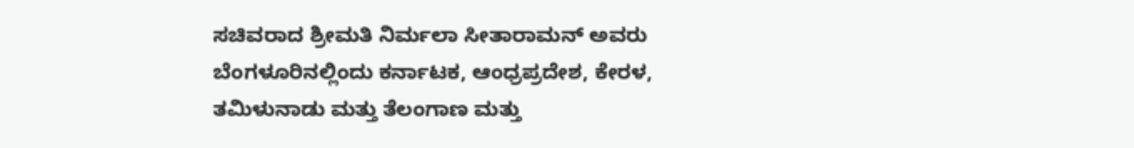ಸಚಿವರಾದ ಶ್ರೀಮತಿ ನಿರ್ಮಲಾ ಸೀತಾರಾಮನ್ ಅವರು ಬೆಂಗಳೂರಿನಲ್ಲಿಂದು ಕರ್ನಾಟಕ, ಆಂಧ್ರಪ್ರದೇಶ, ಕೇರಳ, ತಮಿಳುನಾಡು ಮತ್ತು ತೆಲಂಗಾಣ ಮತ್ತು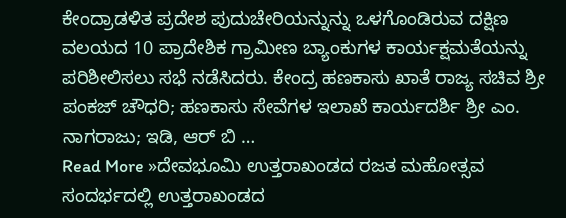ಕೇಂದ್ರಾಡಳಿತ ಪ್ರದೇಶ ಪುದುಚೇರಿಯನ್ನುನ್ನು ಒಳಗೊಂಡಿರುವ ದಕ್ಷಿಣ ವಲಯದ 10 ಪ್ರಾದೇಶಿಕ ಗ್ರಾಮೀಣ ಬ್ಯಾಂಕುಗಳ ಕಾರ್ಯಕ್ಷಮತೆಯನ್ನು ಪರಿಶೀಲಿಸಲು ಸಭೆ ನಡೆಸಿದರು. ಕೇಂದ್ರ ಹಣಕಾಸು ಖಾತೆ ರಾಜ್ಯ ಸಚಿವ ಶ್ರೀ ಪಂಕಜ್ ಚೌಧರಿ; ಹಣಕಾಸು ಸೇವೆಗಳ ಇಲಾಖೆ ಕಾರ್ಯದರ್ಶಿ ಶ್ರೀ ಎಂ. ನಾಗರಾಜು; ಇಡಿ, ಆರ್ ಬಿ …
Read More »ದೇವಭೂಮಿ ಉತ್ತರಾಖಂಡದ ರಜತ ಮಹೋತ್ಸವ ಸಂದರ್ಭದಲ್ಲಿ ಉತ್ತರಾಖಂಡದ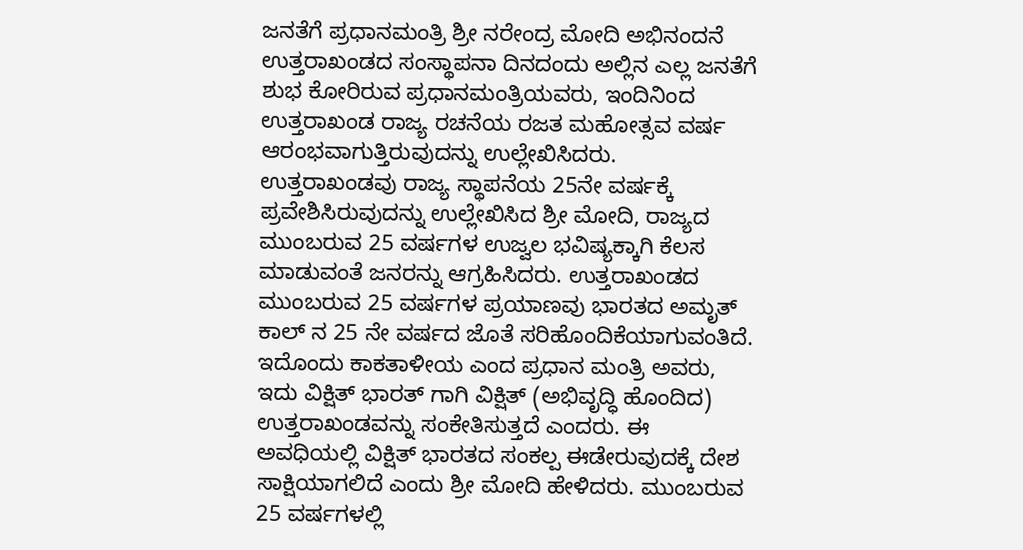ಜನತೆಗೆ ಪ್ರಧಾನಮಂತ್ರಿ ಶ್ರೀ ನರೇಂದ್ರ ಮೋದಿ ಅಭಿನಂದನೆ
ಉತ್ತರಾಖಂಡದ ಸಂಸ್ಥಾಪನಾ ದಿನದಂದು ಅಲ್ಲಿನ ಎಲ್ಲ ಜನತೆಗೆ ಶುಭ ಕೋರಿರುವ ಪ್ರಧಾನಮಂತ್ರಿಯವರು, ಇಂದಿನಿಂದ ಉತ್ತರಾಖಂಡ ರಾಜ್ಯ ರಚನೆಯ ರಜತ ಮಹೋತ್ಸವ ವರ್ಷ ಆರಂಭವಾಗುತ್ತಿರುವುದನ್ನು ಉಲ್ಲೇಖಿಸಿದರು. ಉತ್ತರಾಖಂಡವು ರಾಜ್ಯ ಸ್ಥಾಪನೆಯ 25ನೇ ವರ್ಷಕ್ಕೆ ಪ್ರವೇಶಿಸಿರುವುದನ್ನು ಉಲ್ಲೇಖಿಸಿದ ಶ್ರೀ ಮೋದಿ, ರಾಜ್ಯದ ಮುಂಬರುವ 25 ವರ್ಷಗಳ ಉಜ್ವಲ ಭವಿಷ್ಯಕ್ಕಾಗಿ ಕೆಲಸ ಮಾಡುವಂತೆ ಜನರನ್ನು ಆಗ್ರಹಿಸಿದರು. ಉತ್ತರಾಖಂಡದ ಮುಂಬರುವ 25 ವರ್ಷಗಳ ಪ್ರಯಾಣವು ಭಾರತದ ಅಮೃತ್ ಕಾಲ್ ನ 25 ನೇ ವರ್ಷದ ಜೊತೆ ಸರಿಹೊಂದಿಕೆಯಾಗುವಂತಿದೆ. ಇದೊಂದು ಕಾಕತಾಳೀಯ ಎಂದ ಪ್ರಧಾನ ಮಂತ್ರಿ ಅವರು, ಇದು ವಿಕ್ಷಿತ್ ಭಾರತ್ ಗಾಗಿ ವಿಕ್ಷಿತ್ (ಅಭಿವೃದ್ಧಿ ಹೊಂದಿದ) ಉತ್ತರಾಖಂಡವನ್ನು ಸಂಕೇತಿಸುತ್ತದೆ ಎಂದರು. ಈ ಅವಧಿಯಲ್ಲಿ ವಿಕ್ಷಿತ್ ಭಾರತದ ಸಂಕಲ್ಪ ಈಡೇರುವುದಕ್ಕೆ ದೇಶ ಸಾಕ್ಷಿಯಾಗಲಿದೆ ಎಂದು ಶ್ರೀ ಮೋದಿ ಹೇಳಿದರು. ಮುಂಬರುವ 25 ವರ್ಷಗಳಲ್ಲಿ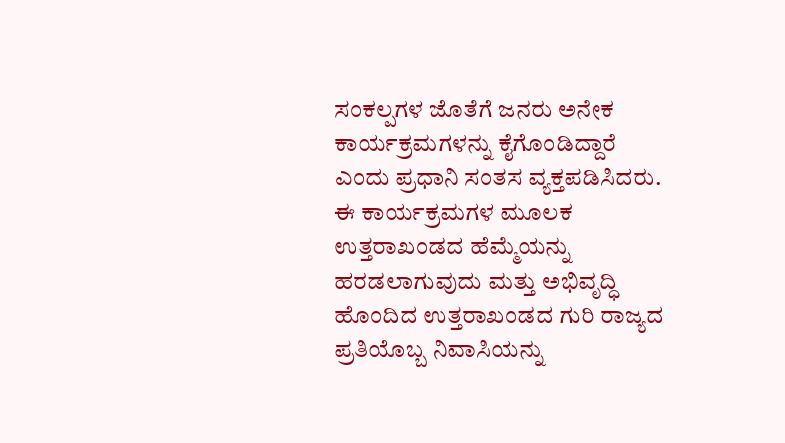ಸಂಕಲ್ಪಗಳ ಜೊತೆಗೆ ಜನರು ಅನೇಕ ಕಾರ್ಯಕ್ರಮಗಳನ್ನು ಕೈಗೊಂಡಿದ್ದಾರೆ ಎಂದು ಪ್ರಧಾನಿ ಸಂತಸ ವ್ಯಕ್ತಪಡಿಸಿದರು. ಈ ಕಾರ್ಯಕ್ರಮಗಳ ಮೂಲಕ ಉತ್ತರಾಖಂಡದ ಹೆಮ್ಮೆಯನ್ನು ಹರಡಲಾಗುವುದು ಮತ್ತು ಅಭಿವೃದ್ಧಿ ಹೊಂದಿದ ಉತ್ತರಾಖಂಡದ ಗುರಿ ರಾಜ್ಯದ ಪ್ರತಿಯೊಬ್ಬ ನಿವಾಸಿಯನ್ನು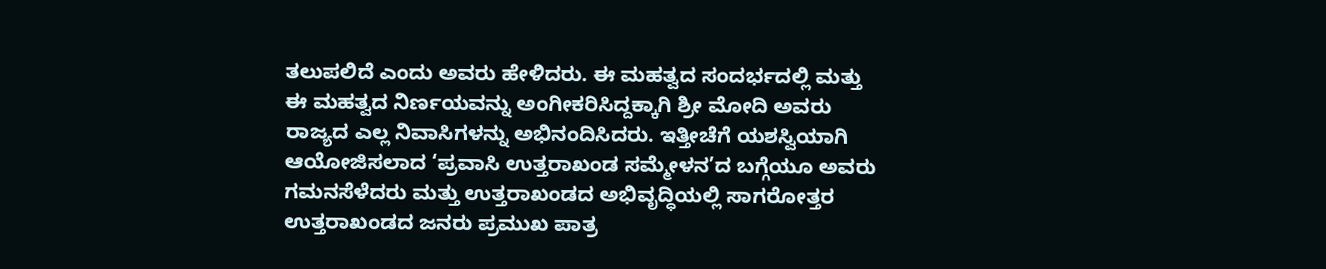ತಲುಪಲಿದೆ ಎಂದು ಅವರು ಹೇಳಿದರು. ಈ ಮಹತ್ವದ ಸಂದರ್ಭದಲ್ಲಿ ಮತ್ತು ಈ ಮಹತ್ವದ ನಿರ್ಣಯವನ್ನು ಅಂಗೀಕರಿಸಿದ್ದಕ್ಕಾಗಿ ಶ್ರೀ ಮೋದಿ ಅವರು ರಾಜ್ಯದ ಎಲ್ಲ ನಿವಾಸಿಗಳನ್ನು ಅಭಿನಂದಿಸಿದರು. ಇತ್ತೀಚೆಗೆ ಯಶಸ್ವಿಯಾಗಿ ಆಯೋಜಿಸಲಾದ ‘ಪ್ರವಾಸಿ ಉತ್ತರಾಖಂಡ ಸಮ್ಮೇಳನ’ದ ಬಗ್ಗೆಯೂ ಅವರು ಗಮನಸೆಳೆದರು ಮತ್ತು ಉತ್ತರಾಖಂಡದ ಅಭಿವೃದ್ಧಿಯಲ್ಲಿ ಸಾಗರೋತ್ತರ ಉತ್ತರಾಖಂಡದ ಜನರು ಪ್ರಮುಖ ಪಾತ್ರ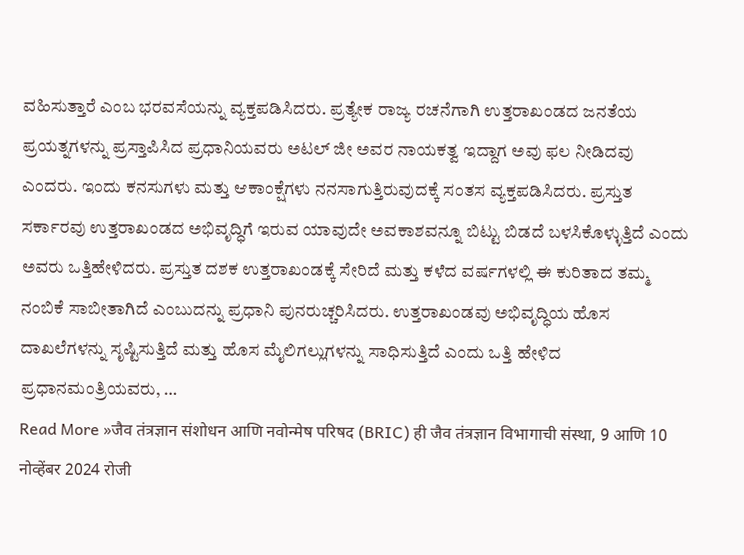ವಹಿಸುತ್ತಾರೆ ಎಂಬ ಭರವಸೆಯನ್ನು ವ್ಯಕ್ತಪಡಿಸಿದರು. ಪ್ರತ್ಯೇಕ ರಾಜ್ಯ ರಚನೆಗಾಗಿ ಉತ್ತರಾಖಂಡದ ಜನತೆಯ ಪ್ರಯತ್ನಗಳನ್ನು ಪ್ರಸ್ತಾಪಿಸಿದ ಪ್ರಧಾನಿಯವರು ಅಟಲ್ ಜೀ ಅವರ ನಾಯಕತ್ವ ಇದ್ದಾಗ ಅವು ಫಲ ನೀಡಿದವು ಎಂದರು. ಇಂದು ಕನಸುಗಳು ಮತ್ತು ಆಕಾಂಕ್ಷೆಗಳು ನನಸಾಗುತ್ತಿರುವುದಕ್ಕೆ ಸಂತಸ ವ್ಯಕ್ತಪಡಿಸಿದರು. ಪ್ರಸ್ತುತ ಸರ್ಕಾರವು ಉತ್ತರಾಖಂಡದ ಅಭಿವೃದ್ಧಿಗೆ ಇರುವ ಯಾವುದೇ ಅವಕಾಶವನ್ನೂ ಬಿಟ್ಟು ಬಿಡದೆ ಬಳಸಿಕೊಳ್ಳುತ್ತಿದೆ ಎಂದು ಅವರು ಒತ್ತಿಹೇಳಿದರು. ಪ್ರಸ್ತುತ ದಶಕ ಉತ್ತರಾಖಂಡಕ್ಕೆ ಸೇರಿದೆ ಮತ್ತು ಕಳೆದ ವರ್ಷಗಳಲ್ಲಿ ಈ ಕುರಿತಾದ ತಮ್ಮ ನಂಬಿಕೆ ಸಾಬೀತಾಗಿದೆ ಎಂಬುದನ್ನು ಪ್ರಧಾನಿ ಪುನರುಚ್ಚರಿಸಿದರು. ಉತ್ತರಾಖಂಡವು ಅಭಿವೃದ್ಧಿಯ ಹೊಸ ದಾಖಲೆಗಳನ್ನು ಸೃಷ್ಟಿಸುತ್ತಿದೆ ಮತ್ತು ಹೊಸ ಮೈಲಿಗಲ್ಲುಗಳನ್ನು ಸಾಧಿಸುತ್ತಿದೆ ಎಂದು ಒತ್ತಿ ಹೇಳಿದ ಪ್ರಧಾನಮಂತ್ರಿಯವರು, …
Read More »जैव तंत्रज्ञान संशोधन आणि नवोन्मेष परिषद (BRIC) ही जैव तंत्रज्ञान विभागाची संस्था, 9 आणि 10 नोव्हेंबर 2024 रोजी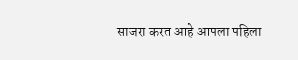साजरा करत आहे आपला पहिला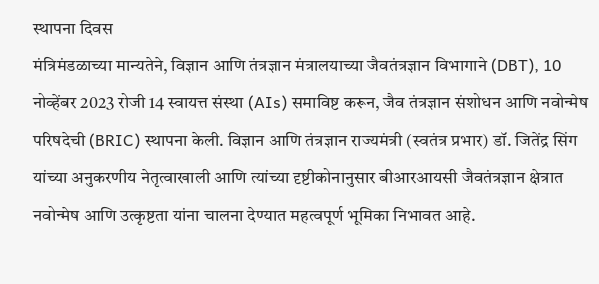स्थापना दिवस
मंत्रिमंडळाच्या मान्यतेने, विज्ञान आणि तंत्रज्ञान मंत्रालयाच्या जैवतंत्रज्ञान विभागाने (DBT), 10 नोव्हेंबर 2023 रोजी 14 स्वायत्त संस्था (AIs) समाविष्ट करून, जैव तंत्रज्ञान संशोधन आणि नवोन्मेष परिषदेची (BRIC) स्थापना केली. विज्ञान आणि तंत्रज्ञान राज्यमंत्री (स्वतंत्र प्रभार) डॉ. जितेंद्र सिंग यांच्या अनुकरणीय नेतृत्वाखाली आणि त्यांच्या दृष्टीकोनानुसार बीआरआयसी जैवतंत्रज्ञान क्षेत्रात नवोन्मेष आणि उत्कृष्टता यांना चालना देण्यात महत्वपूर्ण भूमिका निभावत आहे.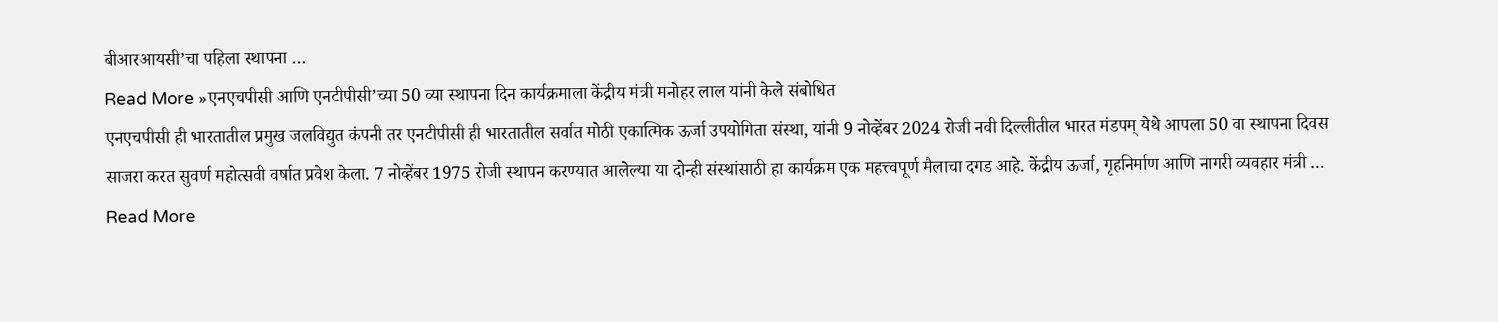बीआरआयसी’चा पहिला स्थापना …
Read More »एनएचपीसी आणि एनटीपीसी’च्या 50 व्या स्थापना दिन कार्यक्रमाला केंद्रीय मंत्री मनोहर लाल यांनी केले संबोधित
एनएचपीसी ही भारतातील प्रमुख जलविद्युत कंपनी तर एनटीपीसी ही भारतातील सर्वात मोठी एकात्मिक ऊर्जा उपयोगिता संस्था, यांनी 9 नोव्हेंबर 2024 रोजी नवी दिल्लीतील भारत मंडपम् येथे आपला 50 वा स्थापना दिवस साजरा करत सुवर्ण महोत्सवी वर्षात प्रवेश केला. 7 नोव्हेंबर 1975 रोजी स्थापन करण्यात आलेल्या या दोन्ही संस्थांसाठी हा कार्यक्रम एक महत्त्वपूर्ण मैलाचा दगड आहे. केंद्रीय ऊर्जा, गृहनिर्माण आणि नागरी व्यवहार मंत्री …
Read More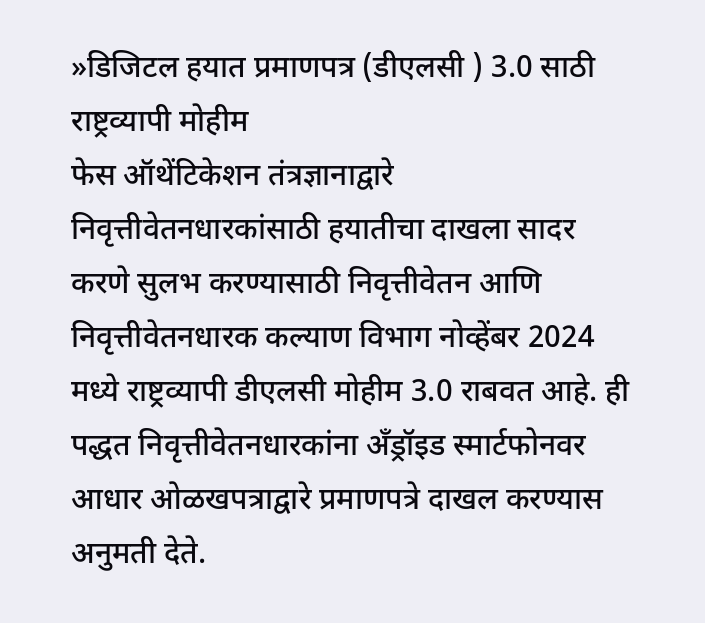»डिजिटल हयात प्रमाणपत्र (डीएलसी ) 3.0 साठी राष्ट्रव्यापी मोहीम
फेस ऑथेंटिकेशन तंत्रज्ञानाद्वारे निवृत्तीवेतनधारकांसाठी हयातीचा दाखला सादर करणे सुलभ करण्यासाठी निवृत्तीवेतन आणि निवृत्तीवेतनधारक कल्याण विभाग नोव्हेंबर 2024 मध्ये राष्ट्रव्यापी डीएलसी मोहीम 3.0 राबवत आहे. ही पद्धत निवृत्तीवेतनधारकांना अँड्रॉइड स्मार्टफोनवर आधार ओळखपत्राद्वारे प्रमाणपत्रे दाखल करण्यास अनुमती देते.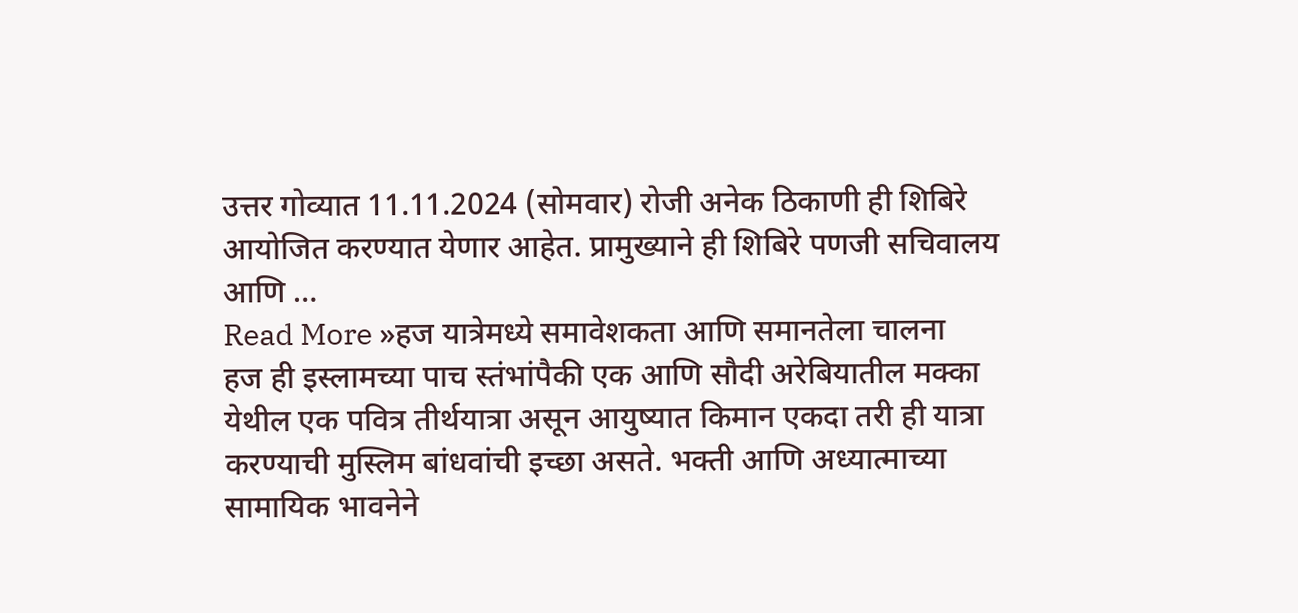उत्तर गोव्यात 11.11.2024 (सोमवार) रोजी अनेक ठिकाणी ही शिबिरे आयोजित करण्यात येणार आहेत. प्रामुख्याने ही शिबिरे पणजी सचिवालय आणि …
Read More »हज यात्रेमध्ये समावेशकता आणि समानतेला चालना
हज ही इस्लामच्या पाच स्तंभांपैकी एक आणि सौदी अरेबियातील मक्का येथील एक पवित्र तीर्थयात्रा असून आयुष्यात किमान एकदा तरी ही यात्रा करण्याची मुस्लिम बांधवांची इच्छा असते. भक्ती आणि अध्यात्माच्या सामायिक भावनेने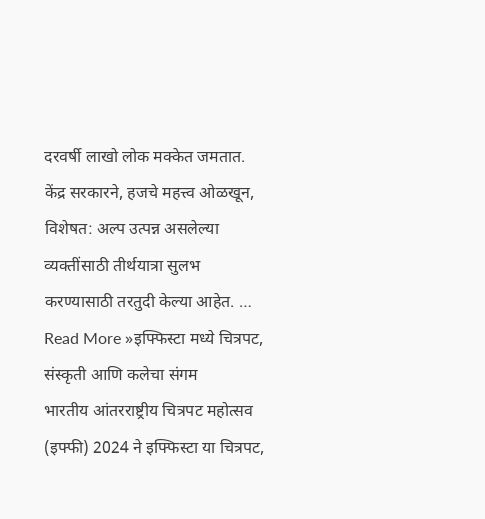दरवर्षी लाखो लोक मक्केत जमतात. केंद्र सरकारने, हजचे महत्त्व ओळखून, विशेषत: अल्प उत्पन्न असलेल्या व्यक्तींसाठी तीर्थयात्रा सुलभ करण्यासाठी तरतुदी केल्या आहेत. …
Read More »इफ्फिस्टा मध्ये चित्रपट, संस्कृती आणि कलेचा संगम
भारतीय आंतरराष्ट्रीय चित्रपट महोत्सव (इफ्फी) 2024 ने इफ्फिस्टा या चित्रपट,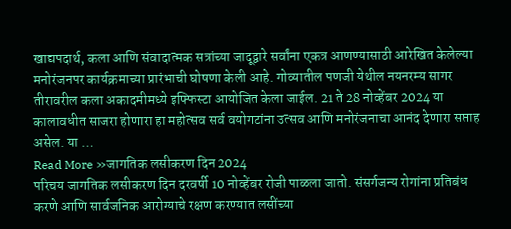खाद्यपदार्थ, कला आणि संवादात्मक सत्रांच्या जादूद्वारे सर्वांना एकत्र आणण्यासाठी आरेखित केलेल्या मनोरंजनपर कार्यक्रमाच्या प्रारंभाची घोषणा केली आहे. गोव्यातील पणजी येथील नयनरम्य सागर तीरावरील कला अकादमीमध्ये इफ्फिस्टा आयोजित केला जाईल. 21 ते 28 नोव्हेंबर 2024 या कालावधीत साजरा होणारा हा महोत्सव सर्व वयोगटांना उत्सव आणि मनोरंजनाचा आनंद देणारा सप्ताह असेल. या …
Read More »जागतिक लसीकरण दिन 2024
परिचय जागतिक लसीकरण दिन दरवर्षी 10 नोव्हेंबर रोजी पाळला जातो. संसर्गजन्य रोगांना प्रतिबंध करणे आणि सार्वजनिक आरोग्याचे रक्षण करण्यात लसींच्या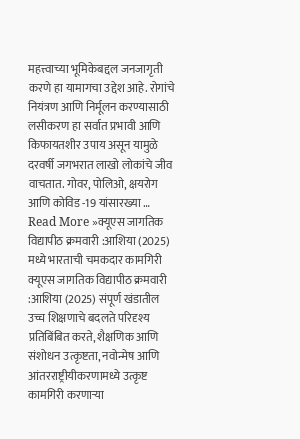महत्त्वाच्या भूमिकेबद्दल जनजागृती करणे हा यामागचा उद्देश आहे. रोगांचे नियंत्रण आणि निर्मूलन करण्यासाठी लसीकरण हा सर्वात प्रभावी आणि किफायतशीर उपाय असून यामुळे दरवर्षी जगभरात लाखो लोकांचे जीव वाचतात. गोवर, पोलिओ, क्षयरोग आणि कोविड -19 यांसारख्या …
Read More »क्यूएस जागतिक विद्यापीठ क्रमवारी :आशिया (2025) मध्ये भारताची चमकदार कामगिरी
क्यूएस जागतिक विद्यापीठ क्रमवारी :आशिया (2025) संपूर्ण खंडातील उच्च शिक्षणाचे बदलते परिदृश्य प्रतिबिंबित करते, शैक्षणिक आणि संशोधन उत्कृष्टता, नवोन्मेष आणि आंतरराष्ट्रीयीकरणामध्ये उत्कृष्ट कामगिरी करणाऱ्या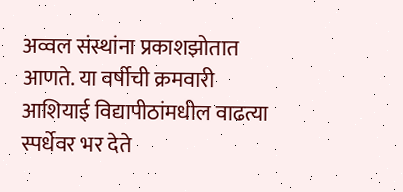अव्वल संस्थांना प्रकाशझोतात आणते. या वर्षीची क्रमवारी आशियाई विद्यापीठांमधील वाढत्या स्पर्धेवर भर देते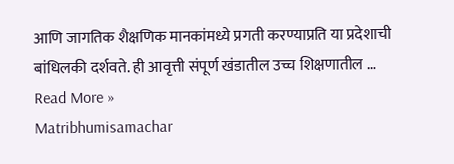आणि जागतिक शैक्षणिक मानकांमध्ये प्रगती करण्याप्रति या प्रदेशाची बांधिलकी दर्शवते. ही आवृत्ती संपूर्ण खंडातील उच्च शिक्षणातील …
Read More »
Matribhumisamachar